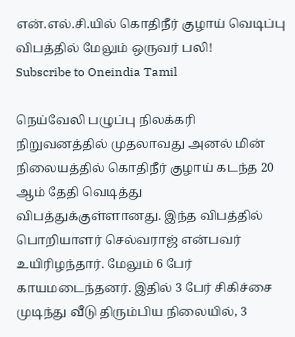என்.எல்.சி.யில் கொதிநீர் குழாய் வெடிப்பு விபத்தில் மேலும் ஒருவர் பலி!
Subscribe to Oneindia Tamil

நெய்வேலி பழுப்பு நிலக்கரி நிறுவனத்தில் முதலாவது அனல் மின் நிலையத்தில் கொதிநீர் குழாய் கடந்த 20 ஆம் தேதி வெடித்து விபத்துக்குள்ளானது. இந்த விபத்தில் பொறியாளர் செல்வராஜ் என்பவர் உயிரிழந்தார். மேலும் 6 பேர் காயமடைந்தனர். இதில் 3 பேர் சிகிச்சை முடிந்து வீடு திரும்பிய நிலையில், 3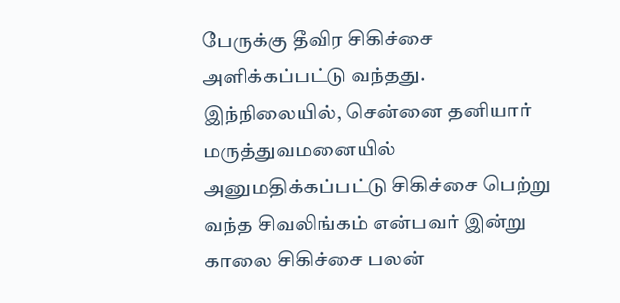பேருக்கு தீவிர சிகிச்சை அளிக்கப்பட்டு வந்தது.
இந்நிலையில், சென்னை தனியார் மருத்துவமனையில் அனுமதிக்கப்பட்டு சிகிச்சை பெற்று வந்த சிவலிங்கம் என்பவர் இன்று காலை சிகிச்சை பலன்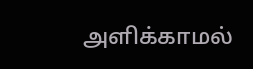அளிக்காமல்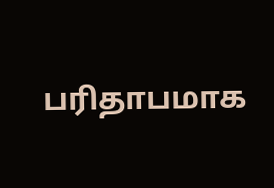பரிதாபமாக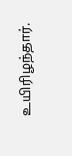உயிரிழந்தார்.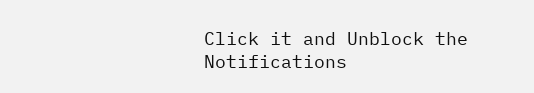Click it and Unblock the Notifications